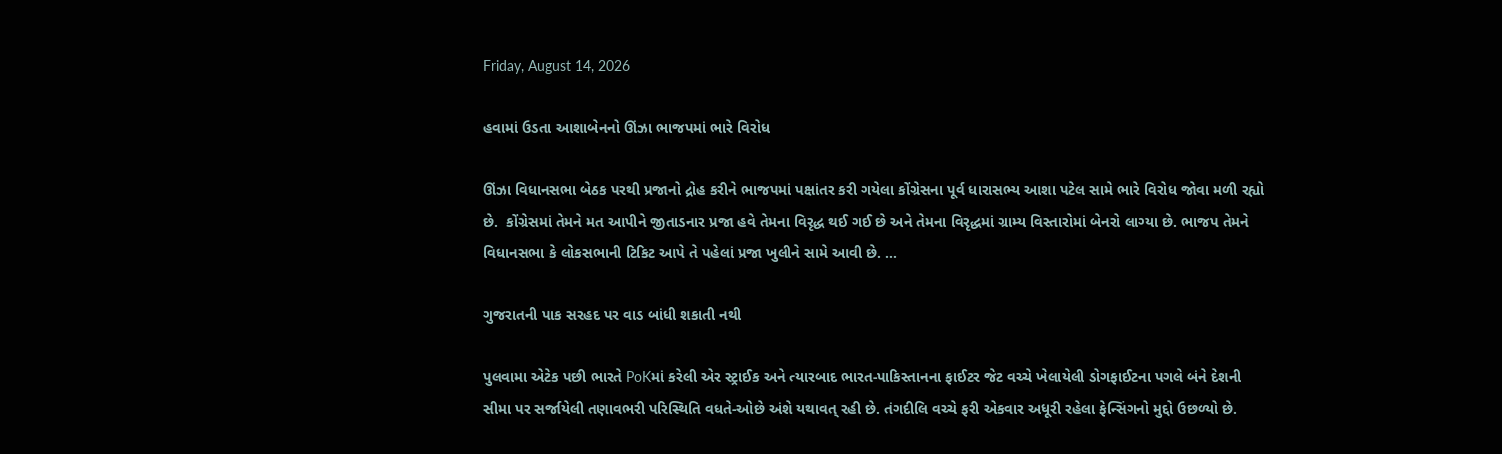Friday, August 14, 2026

હવામાં ઉડતા આશાબેનનો ઊંઝા ભાજપમાં ભારે વિરોધ

ઊંઝા વિધાનસભા બેઠક પરથી પ્રજાનો દ્રોહ કરીને ભાજપમાં પક્ષાંતર કરી ગયેલા કોંગ્રેસના પૂર્વ ધારાસભ્ય આશા પટેલ સામે ભારે વિરોધ જોવા મળી રહ્યો છે.  કોંગ્રેસમાં તેમને મત આપીને જીતાડનાર પ્રજા હવે તેમના વિરૃદ્ધ થઈ ગઈ છે અને તેમના વિરૃદ્ધમાં ગ્રામ્ય વિસ્તારોમાં બેનરો લાગ્યા છે. ભાજપ તેમને વિધાનસભા કે લોકસભાની ટિકિટ આપે તે પહેલાં પ્રજા ખુલીને સામે આવી છે. ...

ગુજરાતની પાક સરહદ પર વાડ બાંધી શકાતી નથી

પુલવામા એટેક પછી ભારતે PoKમાં કરેલી એર સ્ટ્રાઈક અને ત્યારબાદ ભારત-પાકિસ્તાનના ફાઈટર જેટ વચ્ચે ખેલાયેલી ડોગફાઈટના પગલે બંને દેશની સીમા પર સર્જાયેલી તણાવભરી પરિસ્થિતિ વધતે-ઓછે અંશે યથાવત્ રહી છે. તંગદીલિ વચ્ચે ફરી એકવાર અધૂરી રહેલા ફેન્સિંગનો મુદ્દો ઉછળ્યો છે.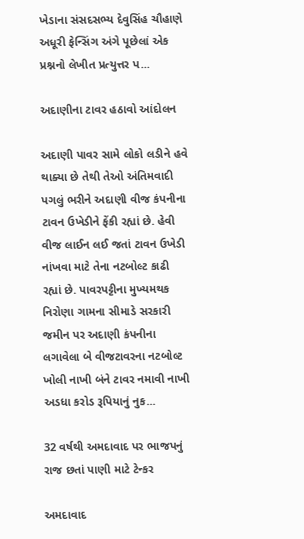ખેડાના સંસદસભ્ય દેવુસિંહ ચૌહાણે અધૂરી ફેન્સિંગ અંગે પૂછેલાં એક પ્રશ્નનો લેખીત પ્રત્યુત્તર પ...

અદાણીના ટાવર હઠાવો આંદોલન

અદાણી પાવર સામે લોકો લડીને હવે થાક્યા છે તેથી તેઓ અંતિમવાદી પગલું ભરીને અદાણી વીજ કંપનીના ટાવન ઉખેડીને ફેંકી રહ્યાં છે. હેવી વીજ લાઈન લઈ જતાં ટાવન ઉખેડી નાંખવા માટે તેના નટબોલ્ટ કાઢી રહ્યાં છે. પાવરપટ્ટીના મુખ્યમથક નિરોણા ગામના સીમાડે સરકારી જમીન પર અદાણી કંપનીના લગાવેલા બે વીજટાવરના નટબોલ્ટ ખોલી નાખી બંને ટાવર નમાવી નાખી અડધા કરોડ રૂપિયાનું નુક...

32 વર્ષથી અમદાવાદ પર ભાજપનું રાજ છતાં પાણી માટે ટેન્કર

અમદાવાદ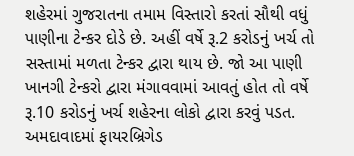શહેરમાં ગુજરાતના તમામ વિસ્તારો કરતાં સૌથી વધું પાણીના ટેન્કર દોડે છે. અહીં વર્ષે રૂ.2 કરોડનું ખર્ચ તો સસ્તામાં મળતા ટેન્કર દ્વારા થાય છે. જો આ પાણી ખાનગી ટેન્કરો દ્વારા મંગાવવામાં આવતું હોત તો વર્ષે રૂ.10 કરોડનું ખર્ચ શહેરના લોકો દ્વારા કરવું પડત. અમદાવાદમાં ફાયરબ્રિગેડ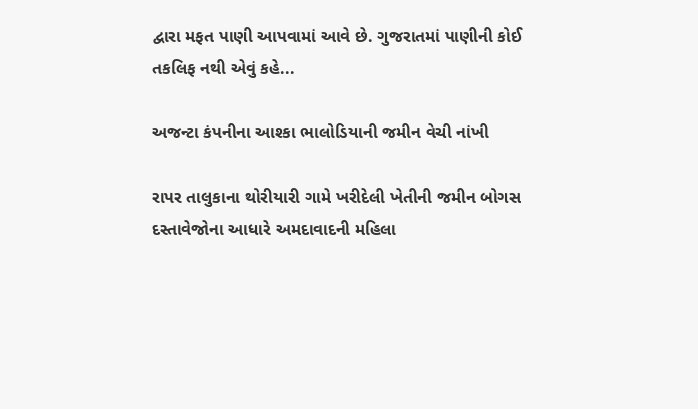દ્વારા મફત પાણી આપવામાં આવે છે. ગુજરાતમાં પાણીની કોઈ તકલિફ નથી એવું કહે...

અજન્ટા કંપનીના આશ્કા ભાલોડિયાની જમીન વેચી નાંખી

રાપર તાલુકાના થોરીયારી ગામે ખરીદેલી ખેતીની જમીન બોગસ દસ્તાવેજોના આધારે અમદાવાદની મહિલા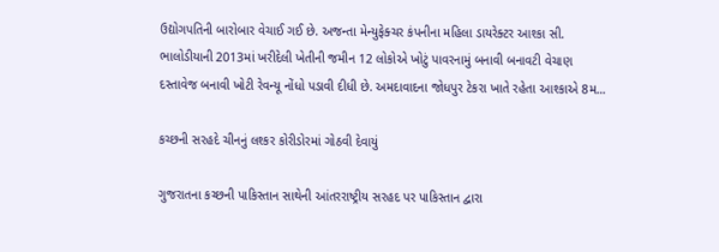ઉદ્યોગપતિની બારોબાર વેચાઈ ગઈ છે. અજન્તા મેન્યુફેક્ચર કંપનીના મહિલા ડાયરેક્ટર આશ્કા સી. ભાલોડીયાની 2013માં ખરીદેલી ખેતીની જમીન 12 લોકોએ ખોટું પાવરનામું બનાવી બનાવટી વેચાણ દસ્તાવેજ બનાવી ખોટી રેવન્યૂ નોંધો પડાવી દીધી છે. અમદાવાદના જોધપુર ટેકરા ખાતે રહેતા આશ્કાએ 8મ...

કચ્છની સરહદે ચીનનું લશ્કર કોરીડોરમાં ગોઠવી દેવાયું

ગુજરાતના કચ્છની પાકિસ્તાન સાથેની આંતરરાષ્ટ્રીય સરહદ પર પાકિસ્તાન દ્વારા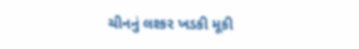ચીનનું લશ્કર ખડકી મૂકી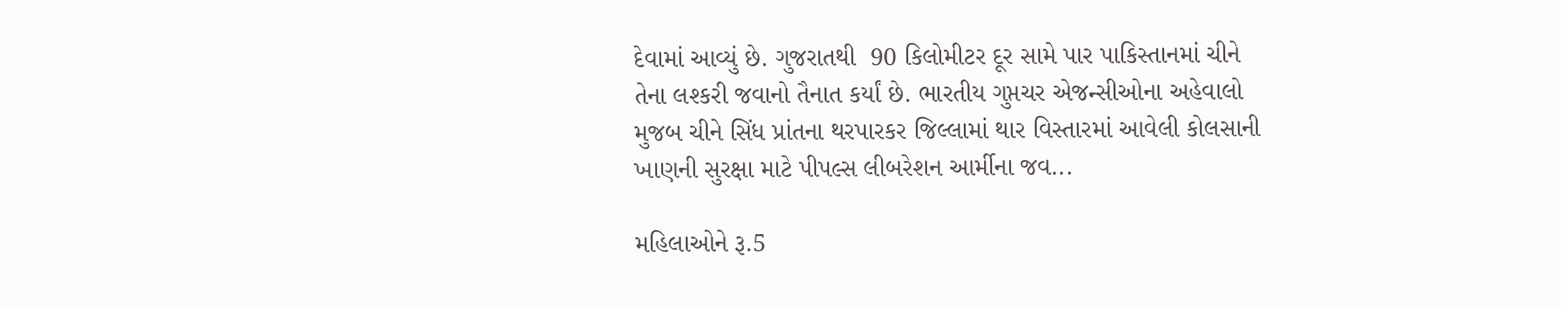દેવામાં આવ્યું છે. ગુજરાતથી  90 કિલોમીટર દૂર સામે પાર પાકિસ્તાનમાં ચીને તેના લશ્કરી જવાનો તૈનાત કર્યાં છે. ભારતીય ગુપ્તચર એજન્સીઓના અહેવાલો મુજબ ચીને સિંધ પ્રાંતના થરપારકર જિલ્લામાં થાર વિસ્તારમાં આવેલી કોલસાની ખાણની સુરક્ષા માટે પીપલ્સ લીબરેશન આર્મીના જવ...

મહિલાઓને રૂ.5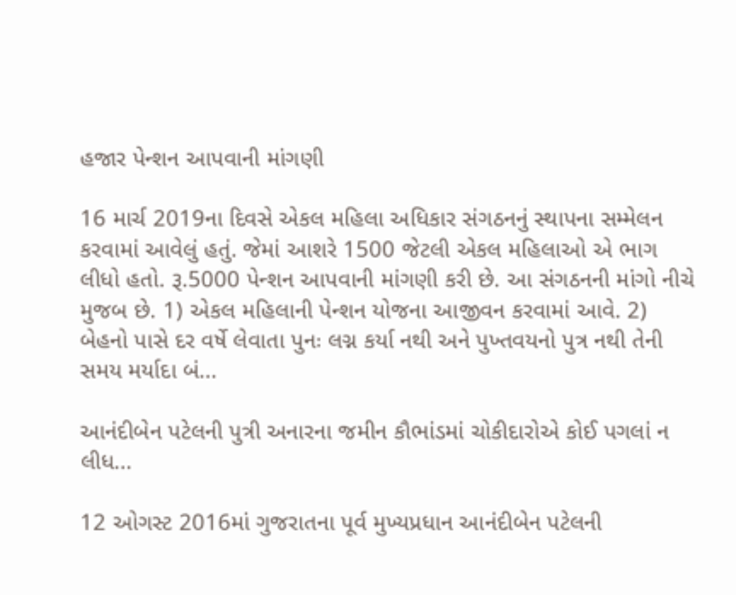હજાર પેન્શન આપવાની માંગણી

16 માર્ચ 2019ના દિવસે એકલ મહિલા અધિકાર સંગઠનનું સ્થાપના સમ્મેલન કરવામાં આવેલું હતું. જેમાં આશરે 1500 જેટલી એકલ મહિલાઓ એ ભાગ લીધો હતો. રૂ.5000 પેન્શન આપવાની માંગણી કરી છે. આ સંગઠનની માંગો નીચે મુજબ છે. 1) એકલ મહિલાની પેન્શન યોજના આજીવન કરવામાં આવે. 2) બેહનો પાસે દર વર્ષે લેવાતા પુનઃ લગ્ન કર્યા નથી અને પુખ્તવયનો પુત્ર નથી તેની સમય મર્યાદા બં...

આનંદીબેન પટેલની પુત્રી અનારના જમીન કૌભાંડમાં ચોકીદારોએ કોઈ પગલાં ન લીધ...

12 ઓગસ્ટ 2016માં ગુજરાતના પૂર્વ મુખ્યપ્રધાન આનંદીબેન પટેલની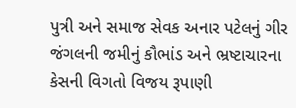પુત્રી અને સમાજ સેવક અનાર પટેલનું ગીર જંગલની જમીનું કૌભાંડ અને ભ્રષ્ટાચારના કેસની વિગતો વિજય રૂપાણી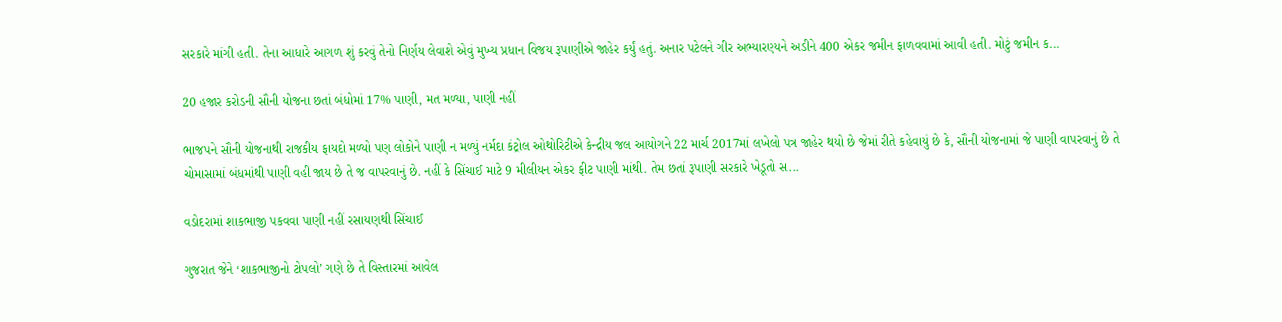સરકારે માંગી હતી. તેના આધારે આગળ શું કરવું તેનો નિર્ણય લેવાશે એવું મુખ્ય પ્રધાન વિજય રૂપાણીએ જાહેર કર્યું હતું. અનાર પટેલને ગીર અભ્યારણ્યને અડીને 400 એકર જમીન ફાળવવામાં આવી હતી. મોટું જમીન ક...

20 હજાર કરોડની સૌની યોજના છતાં બંધોમાં 17% પાણી, મત મળ્યા, પાણી નહીં

ભાજપને સૌની યોજનાથી રાજકીય ફાયદો મળ્યો પણ લોકોને પાણી ન મળ્યું નર્મદા કંટ્રોલ ઓથોરિટીએ કેન્દ્રીય જલ આયોગને 22 માર્ચ 2017માં લખેલો પત્ર જાહેર થયો છે જેમાં રીતે કહેવાયું છે કે, સૌની યોજનામાં જે પાણી વાપરવાનું છે તે ચોમાસામાં બંધમાંથી પાણી વહી જાય છે તે જ વાપરવાનું છે. નહીં કે સિંચાઈ માટે 9 મીલીયન એકર ફીટ પાણી માંથી. તેમ છતાં રૂપાણી સરકારે ખેડૂતો સ...

વડોદરામાં શાકભાજી પકવવા પાણી નહીં રસાયણથી સિંચાઈ

ગુજરાત જેને ‘શાકભાજીનો ટોપલો’ ગણે છે તે વિસ્તારમાં આવેલ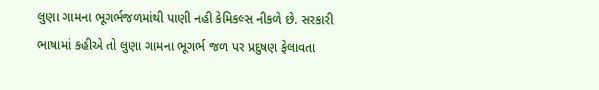લુણા ગામના ભૂગર્ભજળમાંથી પાણી નહી કેમિકલ્સ નીકળે છે. સરકારી ભાષામાં કહીએ તો લુણા ગામના ભૂગર્ભ જળ પર પ્રદુષણ ફેલાવતા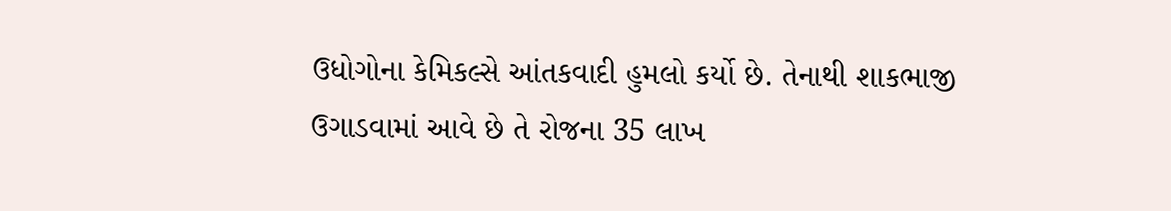ઉધોગોના કેમિકલ્સે આંતકવાદી હુમલો કર્યો છે. તેનાથી શાકભાજી ઉગાડવામાં આવે છે તે રોજના 35 લાખ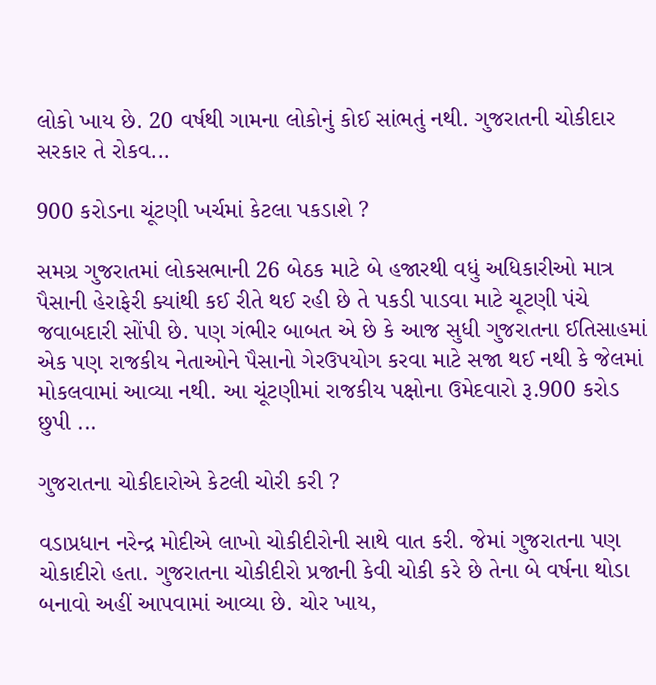લોકો ખાય છે. 20 વર્ષથી ગામના લોકોનું કોઈ સાંભતું નથી. ગુજરાતની ચોકીદાર સરકાર તે રોકવ...

900 કરોડના ચૂંટણી ખર્ચમાં કેટલા પકડાશે ?

સમગ્ર ગુજરાતમાં લોકસભાની 26 બેઠક માટે બે હજારથી વધું અધિકારીઓ માત્ર પૈસાની હેરાફેરી ક્યાંથી કઈ રીતે થઈ રહી છે તે પકડી પાડવા માટે ચૂટણી પંચે જવાબદારી સોંપી છે. પણ ગંભીર બાબત એ છે કે આજ સુધી ગુજરાતના ઈતિસાહમાં એક પણ રાજકીય નેતાઓને પૈસાનો ગેરઉપયોગ કરવા માટે સજા થઈ નથી કે જેલમાં મોકલવામાં આવ્યા નથી. આ ચૂંટણીમાં રાજકીય પક્ષોના ઉમેદવારો રૂ.900 કરોડ છુપી ...

ગુજરાતના ચોકીદારોએ કેટલી ચોરી કરી ?

વડાપ્રધાન નરેન્દ્ર મોદીએ લાખો ચોકીદીરોની સાથે વાત કરી. જેમાં ગુજરાતના પણ ચોકાદીરો હતા. ગુજરાતના ચોકીદીરો પ્રજાની કેવી ચોકી કરે છે તેના બે વર્ષના થોડા બનાવો અહીં આપવામાં આવ્યા છે. ચોર ખાય,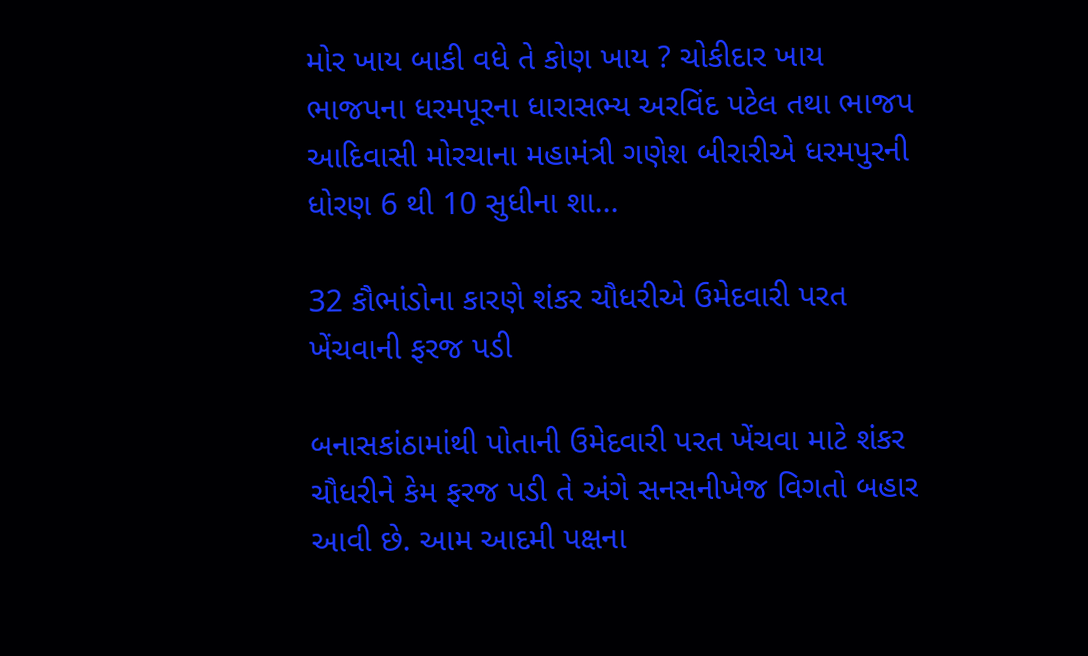મોર ખાય બાકી વધે તે કોણ ખાય ? ચોકીદાર ખાય ભાજપના ધરમપૂરના ધારાસભ્ય અરવિંદ પટેલ તથા ભાજપ આદિવાસી મોરચાના મહામંત્રી ગણેશ બીરારીએ ધરમપુરની ધોરણ 6 થી 10 સુધીના શા...

32 કૌભાંડોના કારણે શંકર ચૌધરીએ ઉમેદવારી પરત ખેંચવાની ફરજ પડી

બનાસકાંઠામાંથી પોતાની ઉમેદવારી પરત ખેંચવા માટે શંકર ચૌધરીને કેમ ફરજ પડી તે અંગે સનસનીખેજ વિગતો બહાર આવી છે. આમ આદમી પક્ષના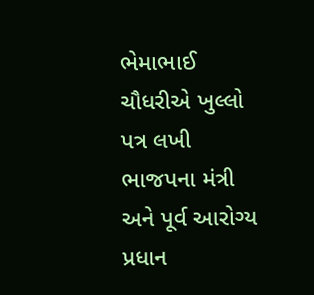ભેમાભાઈ ચૌધરીએ ખુલ્લો પત્ર લખી ભાજપના મંત્રી અને પૂર્વ આરોગ્ય પ્રધાન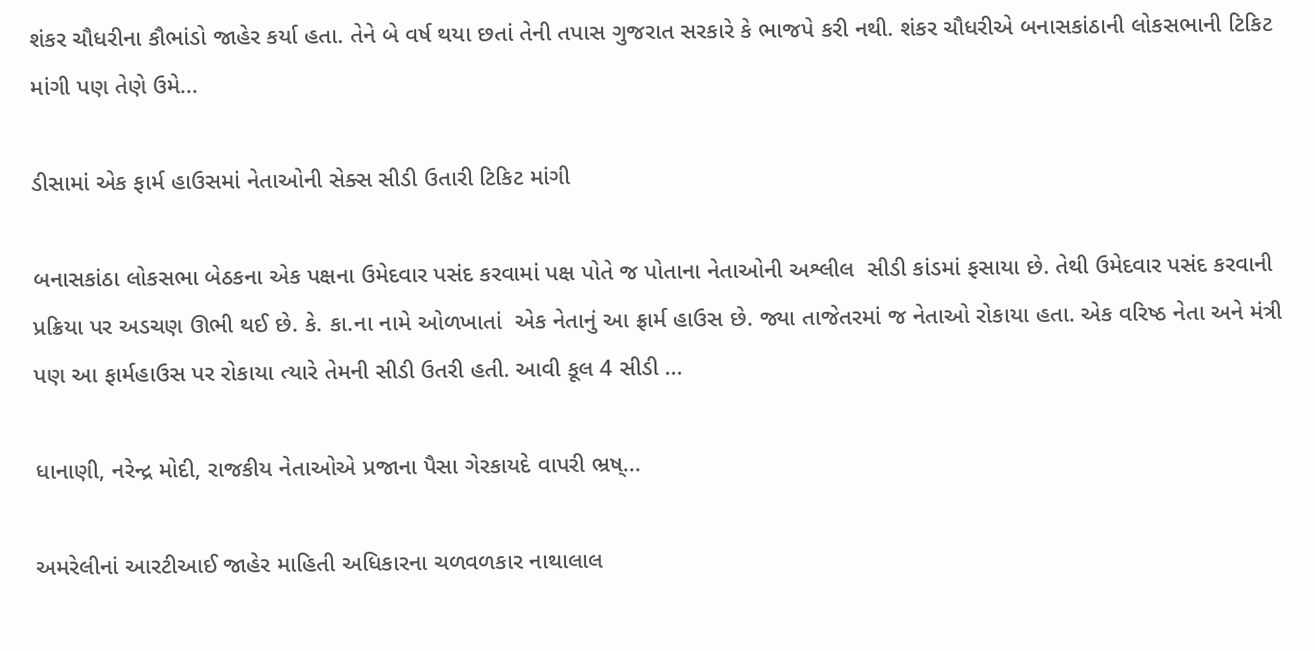શંકર ચૌધરીના કૌભાંડો જાહેર કર્યા હતા. તેને બે વર્ષ થયા છતાં તેની તપાસ ગુજરાત સરકારે કે ભાજપે કરી નથી. શંકર ચૌધરીએ બનાસકાંઠાની લોકસભાની ટિકિટ માંગી પણ તેણે ઉમે...

ડીસામાં એક ફાર્મ હાઉસમાં નેતાઓની સેક્સ સીડી ઉતારી ટિકિટ માંગી

બનાસકાંઠા લોકસભા બેઠકના એક પક્ષના ઉમેદવાર પસંદ કરવામાં પક્ષ પોતે જ પોતાના નેતાઓની અશ્લીલ  સીડી કાંડમાં ફસાયા છે. તેથી ઉમેદવાર પસંદ કરવાની પ્રક્રિયા પર અડચણ ઊભી થઈ છે. કે. કા.ના નામે ઓળખાતાં  એક નેતાનું આ ફ્રાર્મ હાઉસ છે. જ્યા તાજેતરમાં જ નેતાઓ રોકાયા હતા. એક વરિષ્ઠ નેતા અને મંત્રી પણ આ ફાર્મહાઉસ પર રોકાયા ત્યારે તેમની સીડી ઉતરી હતી. આવી કૂલ 4 સીડી ...

ધાનાણી, નરેન્દ્ર મોદી, રાજકીય નેતાઓએ પ્રજાના પૈસા ગેરકાયદે વાપરી ભ્રષ્...

અમરેલીનાં આરટીઆઈ જાહેર માહિતી અધિકારના ચળવળકાર નાથાલાલ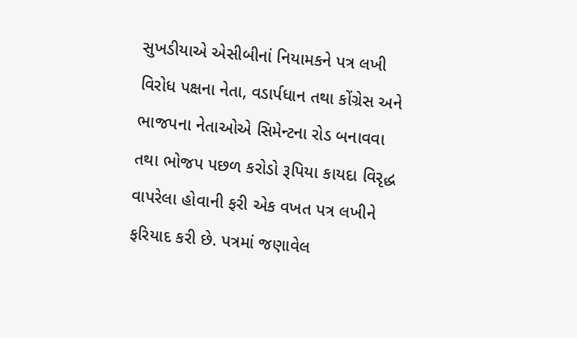સુખડીયાએ એસીબીનાં નિયામકને પત્ર લખી વિરોધ પક્ષના નેતા, વડાર્પધાન તથા કોંગ્રેસ અને ભાજપના નેતાઓએ સિમેન્ટના રોડ બનાવવા તથા ભોજપ પછળ કરોડો રૂપિયા કાયદા વિરૃદ્ધ વાપરેલા હોવાની ફરી એક વખત પત્ર લખીને ફરિયાદ કરી છે. પત્રમાં જણાવેલ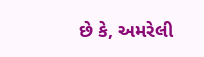છે કે, અમરેલી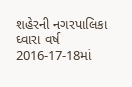શહેરની નગરપાલિકા ઘ્‍વારા વર્ષ 2016-17-18માં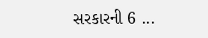સરકારની 6 ...